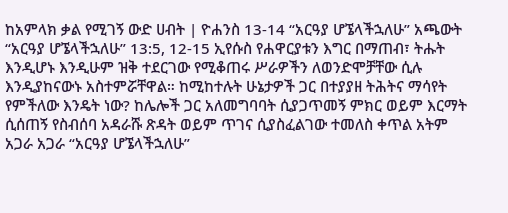ከአምላክ ቃል የሚገኝ ውድ ሀብት | ዮሐንስ 13-14 “አርዓያ ሆኜላችኋለሁ” አጫውት “አርዓያ ሆኜላችኋለሁ” 13:5, 12-15 ኢየሱስ የሐዋርያቱን እግር በማጠብ፣ ትሑት እንዲሆኑ እንዲሁም ዝቅ ተደርገው የሚቆጠሩ ሥራዎችን ለወንድሞቻቸው ሲሉ እንዲያከናውኑ አስተምሯቸዋል። ከሚከተሉት ሁኔታዎች ጋር በተያያዘ ትሕትና ማሳየት የምችለው እንዴት ነው? ከሌሎች ጋር አለመግባባት ሲያጋጥመኝ ምክር ወይም እርማት ሲሰጠኝ የስብሰባ አዳራሹ ጽዳት ወይም ጥገና ሲያስፈልገው ተመለስ ቀጥል አትም አጋራ አጋራ “አርዓያ ሆኜላችኋለሁ”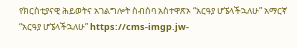የክርስቲያናዊ ሕይወትና አገልግሎት ስብሰባ አስተዋጽኦ “አርዓያ ሆኜላችኋለሁ” አማርኛ “አርዓያ ሆኜላችኋለሁ” https://cms-imgp.jw-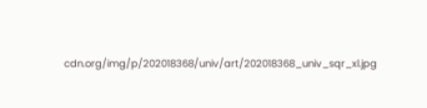cdn.org/img/p/202018368/univ/art/202018368_univ_sqr_xl.jpg